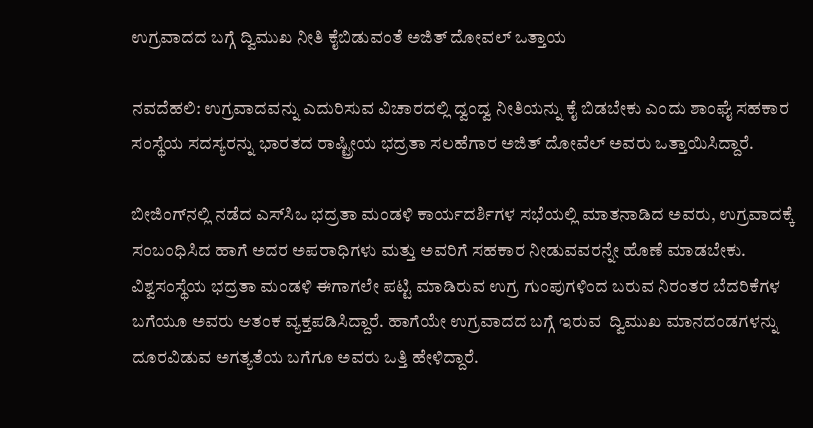ಉಗ್ರವಾದದ ಬಗ್ಗೆ ದ್ವಿಮುಖ ನೀತಿ ಕೈ‌ಬಿಡುವಂತೆ ಅಜಿತ್ ದೋವಲ್ ಒತ್ತಾಯ

ನವದೆಹಲಿ: ಉಗ್ರವಾದವನ್ನು ಎದುರಿಸುವ ವಿಚಾರದಲ್ಲಿ ದ್ವಂದ್ವ ನೀತಿಯನ್ನು ಕೈ ಬಿಡಬೇಕು ಎಂದು ಶಾಂಘೈ ಸಹಕಾರ ಸಂಸ್ಥೆಯ ಸದಸ್ಯರನ್ನು ಭಾರತದ ರಾಷ್ಟ್ರೀಯ ಭದ್ರತಾ ಸಲಹೆಗಾರ ಅಜಿತ್ ದೋವೆಲ್ ಅವರು ಒತ್ತಾಯಿಸಿದ್ದಾರೆ.

ಬೀಜಿಂಗ್‌ನಲ್ಲಿ ನಡೆದ ಎಸ್‌ಸಿಒ ಭದ್ರತಾ ಮಂಡಳಿ ಕಾರ್ಯದರ್ಶಿಗಳ ಸಭೆಯಲ್ಲಿ ಮಾತನಾಡಿದ ಅವರು, ಉಗ್ರವಾದಕ್ಕೆ ಸಂಬಂಧಿಸಿದ ಹಾಗೆ ಅದರ ಅಪರಾಧಿಗಳು ಮತ್ತು ಅವರಿಗೆ ಸಹಕಾರ ನೀಡುವವರನ್ನೇ ಹೊಣೆ ಮಾಡಬೇಕು. ವಿಶ್ವಸಂಸ್ಥೆಯ ಭದ್ರತಾ ಮಂಡಳಿ ಈಗಾಗಲೇ ಪಟ್ಟಿ ಮಾಡಿರುವ ಉಗ್ರ ಗುಂಪುಗಳಿಂದ ಬರುವ ನಿರಂತರ ಬೆದರಿಕೆಗಳ ಬಗೆಯೂ ಅವರು ಆತಂಕ ವ್ಯಕ್ತಪಡಿಸಿದ್ದಾರೆ. ಹಾಗೆಯೇ ಉಗ್ರವಾದದ ಬಗ್ಗೆ ಇರುವ  ದ್ವಿಮುಖ ಮಾನದಂಡಗಳನ್ನು ದೂರವಿಡುವ ಅಗತ್ಯತೆಯ ಬಗೆಗೂ ಅವರು ಒತ್ತಿ ಹೇಳಿದ್ದಾರೆ.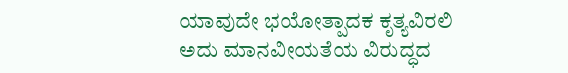ಯಾವುದೇ ಭಯೋತ್ಪಾದಕ ಕೃತ್ಯವಿರಲಿ ಅದು ಮಾನವೀಯತೆಯ ವಿರುದ್ಧದ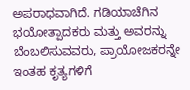ಅಪರಾಧವಾಗಿದೆ. ಗಡಿಯಾಚೆಗಿನ ಭಯೋತ್ಪಾದಕರು ಮತ್ತು ಅವರನ್ನು ಬೆಂಬಲಿಸುವವರು, ಪ್ರಾಯೋಜಕರನ್ನೇ ಇಂತಹ ಕೃತ್ಯಗಳಿಗೆ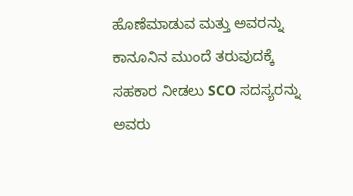ಹೊಣೆಮಾಡುವ ಮತ್ತು ಅವರನ್ನು ಕಾನೂನಿನ ಮುಂದೆ ತರುವುದಕ್ಕೆ ಸಹಕಾರ ನೀಡಲು SCO ಸದಸ್ಯರನ್ನು ಅವರು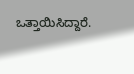ಒತ್ತಾಯಿಸಿದ್ದಾರೆ.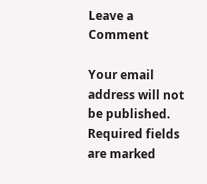Leave a Comment

Your email address will not be published. Required fields are marked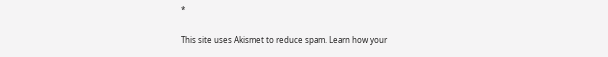*

This site uses Akismet to reduce spam. Learn how your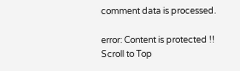comment data is processed.

error: Content is protected !!
Scroll to Top